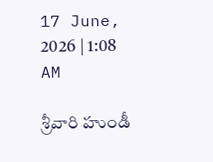17 June, 2026 | 1:08 AM

శ్రీవారి హుండీ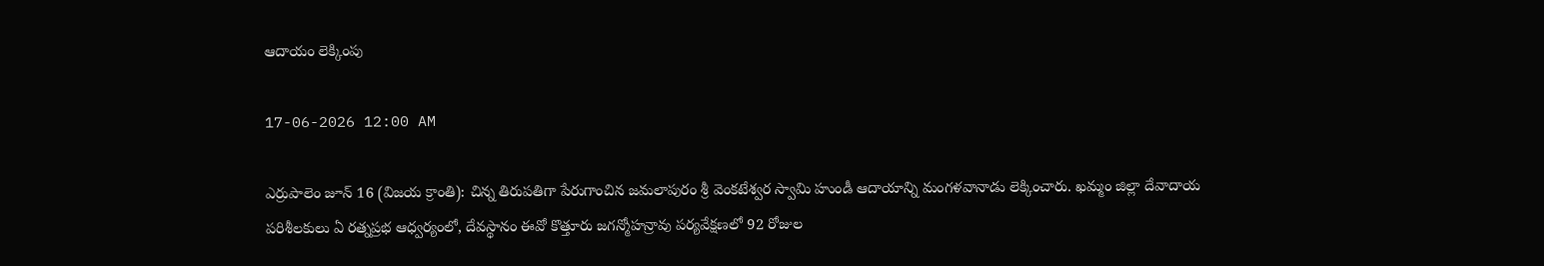ఆదాయం లెక్కింపు

17-06-2026 12:00 AM

ఎర్రుపాలెం జూన్ 16 (విజయ క్రాంతి): చిన్న తిరుపతిగా పేరుగాంచిన జమలాపురం శ్రీ వెంకటేశ్వర స్వామి హుండీ ఆదాయాన్ని మంగళవానాడు లెక్కించారు. ఖమ్మం జిల్లా దేవాదాయ పరిశీలకులు ఏ రత్నప్రభ ఆధ్వర్యంలో, దేవస్థానం ఈవో కొత్తూరు జగన్మోహన్రావు పర్యవేక్షణలో 92 రోజుల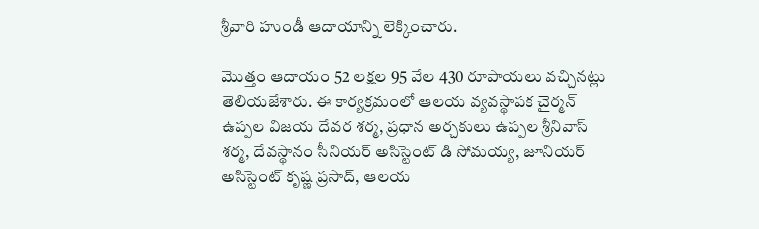శ్రీవారి హుండీ ఆదాయాన్ని లెక్కించారు.

మొత్తం ఆదాయం 52 లక్షల 95 వేల 430 రూపాయలు వచ్చినట్లు తెలియజేశారు. ఈ కార్యక్రమంలో ఆలయ వ్యవస్థాపక చైర్మన్ ఉప్పల విజయ దేవర శర్మ, ప్రధాన అర్చకులు ఉప్పల శ్రీనివాస్ శర్మ, దేవస్థానం సీనియర్ అసిస్టెంట్ డి సోమయ్య, జూనియర్ అసిస్టెంట్ కృష్ణ ప్రసాద్, ఆలయ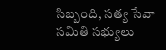సిబ్బంది, సత్య సేవా సమితి సభ్యులు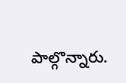పాల్గొన్నారు.